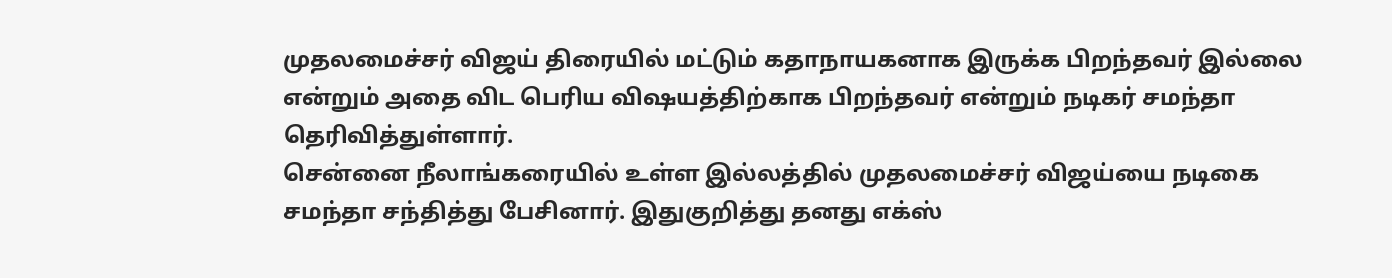முதலமைச்சர் விஜய் திரையில் மட்டும் கதாநாயகனாக இருக்க பிறந்தவர் இல்லை என்றும் அதை விட பெரிய விஷயத்திற்காக பிறந்தவர் என்றும் நடிகர் சமந்தா தெரிவித்துள்ளார்.
சென்னை நீலாங்கரையில் உள்ள இல்லத்தில் முதலமைச்சர் விஜய்யை நடிகை சமந்தா சந்தித்து பேசினார். இதுகுறித்து தனது எக்ஸ்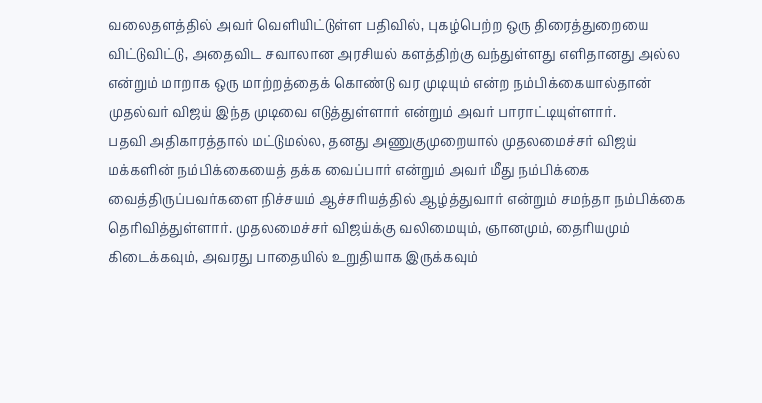வலைதளத்தில் அவர் வெளியிட்டுள்ள பதிவில், புகழ்பெற்ற ஒரு திரைத்துறையை விட்டுவிட்டு, அதைவிட சவாலான அரசியல் களத்திற்கு வந்துள்ளது எளிதானது அல்ல என்றும் மாறாக ஒரு மாற்றத்தைக் கொண்டு வர முடியும் என்ற நம்பிக்கையால்தான் முதல்வர் விஜய் இந்த முடிவை எடுத்துள்ளார் என்றும் அவர் பாராட்டியுள்ளார்.
பதவி அதிகாரத்தால் மட்டுமல்ல, தனது அணுகுமுறையால் முதலமைச்சர் விஜய் மக்களின் நம்பிக்கையைத் தக்க வைப்பார் என்றும் அவர் மீது நம்பிக்கை வைத்திருப்பவர்களை நிச்சயம் ஆச்சரியத்தில் ஆழ்த்துவார் என்றும் சமந்தா நம்பிக்கை தெரிவித்துள்ளார். முதலமைச்சர் விஜய்க்கு வலிமையும், ஞானமும், தைரியமும் கிடைக்கவும், அவரது பாதையில் உறுதியாக இருக்கவும்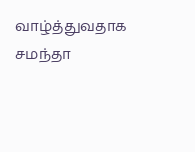வாழ்த்துவதாக சமந்தா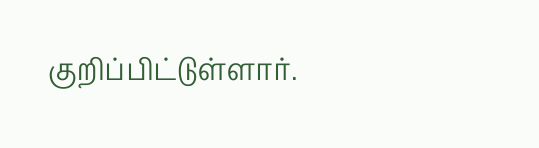குறிப்பிட்டுள்ளார்.